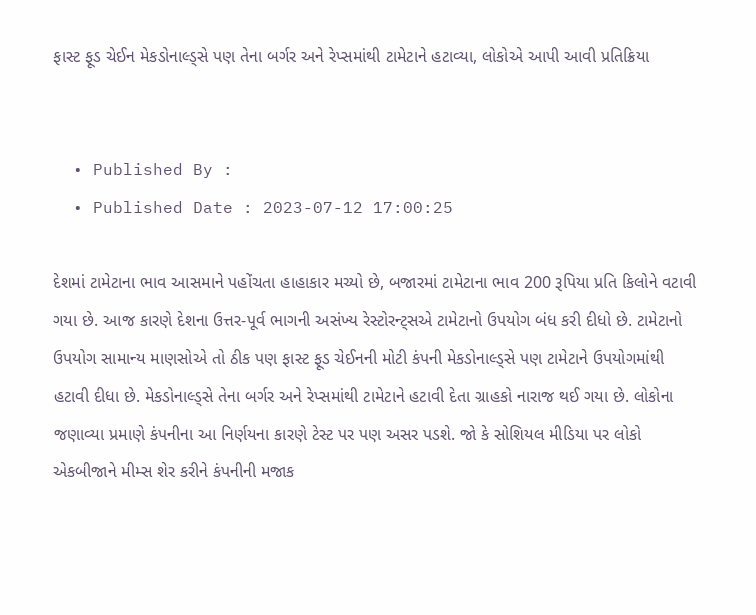ફાસ્ટ ફૂડ ચેઈન મેકડોનાલ્ડ્સે પણ તેના બર્ગર અને રેપ્સમાંથી ટામેટાને હટાવ્યા, લોકોએ આપી આવી પ્રતિક્રિયા


  • Published By :
  • Published Date : 2023-07-12 17:00:25

દેશમાં ટામેટાના ભાવ આસમાને પહોંચતા હાહાકાર મચ્યો છે, બજારમાં ટામેટાના ભાવ 200 રૂપિયા પ્રતિ કિલોને વટાવી ગયા છે. આજ કારણે દેશના ઉત્તર-પૂર્વ ભાગની અસંખ્ય રેસ્ટોરન્ટ્સએ ટામેટાનો ઉપયોગ બંધ કરી દીધો છે. ટામેટાનો ઉપયોગ સામાન્ય માણસોએ તો ઠીક પણ ફાસ્ટ ફૂડ ચેઈનની મોટી કંપની મેકડોનાલ્ડ્સે પણ ટામેટાને ઉપયોગમાંથી હટાવી દીધા છે. મેકડોનાલ્ડ્સે તેના બર્ગર અને રેપ્સમાંથી ટામેટાને હટાવી દેતા ગ્રાહકો નારાજ થઈ ગયા છે. લોકોના જણાવ્યા પ્રમાણે કંપનીના આ નિર્ણયના કારણે ટેસ્ટ પર પણ અસર પડશે. જો કે સોશિયલ મીડિયા પર લોકો એકબીજાને મીમ્સ શેર કરીને કંપનીની મજાક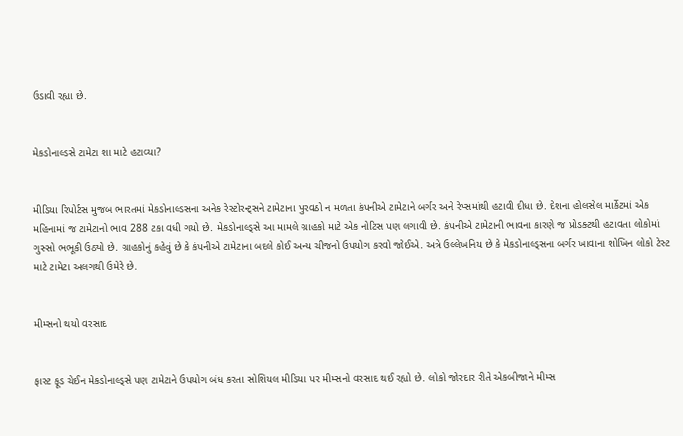ઉડાવી રહ્યા છે.


મેકડોનાલ્ડસે ટામેટા શા માટે હટાવ્યા?


મીડિયા રિપોર્ટસ મુજબ ભારતમાં મેકડોનાલ્ડસના અનેક રેસ્ટોરન્ટ્સને ટામેટાના પુરવઠો ન મળતા કંપનીએ ટામેટાને બર્ગર અને રેપ્સમાંથી હટાવી દીધા છે. દેશના હોલસેલ માર્કેટમાં એક મહિનામાં જ ટામેટાનો ભાવ 288 ટકા વધી ગયો છે. મેકડોનાલ્ડ્સે આ મામલે ગ્રાહકો માટે એક નોટિસ પણ લગાવી છે. કંપનીએ ટામેટાની ભાવના કારણે જ પ્રોડક્ટથી હટાવતા લોકોમાં ગુસ્સો ભભૂકી ઉઠ્યો છે. ગ્રાહકોનું કહેવું છે કે કંપનીએ ટામેટાના બદલે કોઈ અન્ય ચીજનો ઉપયોગ કરવો જોઈએ. અત્રે ઉલ્લેખનિય છે કે મેકડોનાલ્ડ્સના બર્ગર ખાવાના શોખિન લોકો ટેસ્ટ માટે ટામેટા અલગથી ઉમેરે છે.


મીમ્સનો થયો વરસાદ


ફાસ્ટ ફૂડ ચેઈન મેકડોનાલ્ડ્સે પણ ટામેટાને ઉપયોગ બંધ કરતા સોશિયલ મીડિયા પર મીમ્સનો વરસાદ થઈ રહ્યો છે. લોકો જોરદાર રીતે એકબીજાને મીમ્સ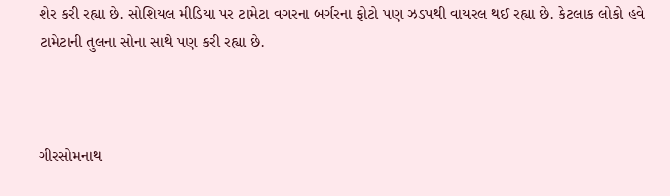શેર કરી રહ્યા છે. સોશિયલ મીડિયા પર ટામેટા વગરના બર્ગરના ફોટો પણ ઝડપથી વાયરલ થઈ રહ્યા છે. કેટલાક લોકો હવે ટામેટાની તુલના સોના સાથે પણ કરી રહ્યા છે.



ગીરસોમનાથ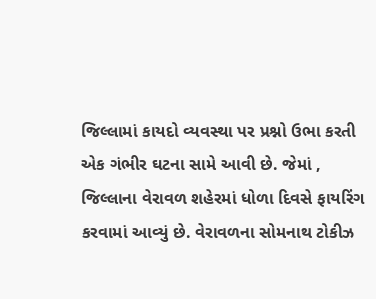જિલ્લામાં કાયદો વ્યવસ્થા પર પ્રશ્નો ઉભા કરતી એક ગંભીર ઘટના સામે આવી છે. જેમાં , જિલ્લાના વેરાવળ શહેરમાં ધોળા દિવસે ફાયરિંગ કરવામાં આવ્યું છે. વેરાવળના સોમનાથ ટોકીઝ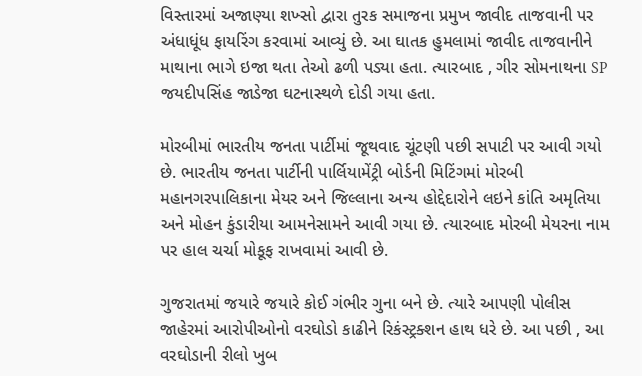વિસ્તારમાં અજાણ્યા શખ્સો દ્વારા તુરક સમાજના પ્રમુખ જાવીદ તાજવાની પર અંધાધૂંધ ફાયરિંગ કરવામાં આવ્યું છે. આ ઘાતક હુમલામાં જાવીદ તાજવાનીને માથાના ભાગે ઇજા થતા તેઓ ઢળી પડ્યા હતા. ત્યારબાદ , ગીર સોમનાથના SP જયદીપસિંહ જાડેજા ઘટનાસ્થળે દોડી ગયા હતા.

મોરબીમાં ભારતીય જનતા પાર્ટીમાં જૂથવાદ ચૂંટણી પછી સપાટી પર આવી ગયો છે. ભારતીય જનતા પાર્ટીની પાર્લિયામેંટ્રી બોર્ડની મિટિંગમાં મોરબી મહાનગરપાલિકાના મેયર અને જિલ્લાના અન્ય હોદ્દેદારોને લઇને કાંતિ અમૃતિયા અને મોહન કુંડારીયા આમનેસામને આવી ગયા છે. ત્યારબાદ મોરબી મેયરના નામ પર હાલ ચર્ચા મોકૂફ રાખવામાં આવી છે.

ગુજરાતમાં જયારે જયારે કોઈ ગંભીર ગુના બને છે. ત્યારે આપણી પોલીસ જાહેરમાં આરોપીઓનો વરઘોડો કાઢીને રિકંસ્ટ્રક્શન હાથ ધરે છે. આ પછી , આ વરઘોડાની રીલો ખુબ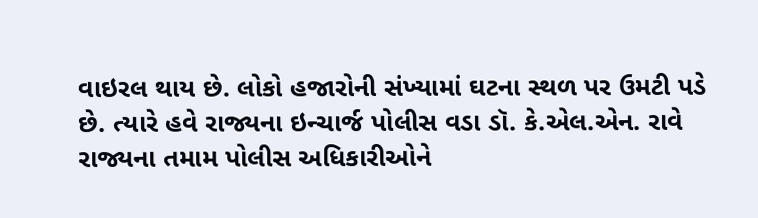વાઇરલ થાય છે. લોકો હજારોની સંખ્યામાં ઘટના સ્થળ પર ઉમટી પડે છે. ત્યારે હવે રાજ્યના ઇન્ચાર્જ પોલીસ વડા ડૉ. કે.એલ.એન. રાવે રાજ્યના તમામ પોલીસ અધિકારીઓને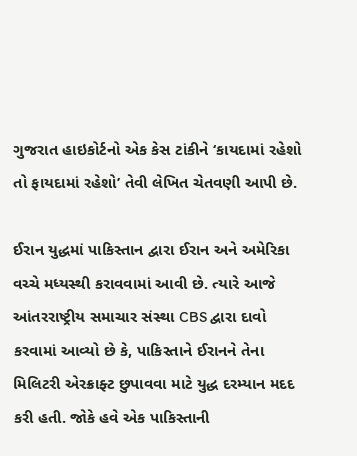ગુજરાત હાઇકોર્ટનો એક કેસ ટાંકીને ‘કાયદામાં રહેશો તો ફાયદામાં રહેશો’ તેવી લેખિત ચેતવણી આપી છે.

ઈરાન યુદ્ધમાં પાકિસ્તાન દ્વારા ઈરાન અને અમેરિકા વચ્ચે મધ્યસ્થી કરાવવામાં આવી છે. ત્યારે આજે આંતરરાષ્ટ્રીય સમાચાર સંસ્થા CBS દ્વારા દાવો કરવામાં આવ્યો છે કે, પાકિસ્તાને ઈરાનને તેના મિલિટરી એરક્રાફ્ટ છુપાવવા માટે યુદ્ધ દરમ્યાન મદદ કરી હતી. જોકે હવે એક પાકિસ્તાની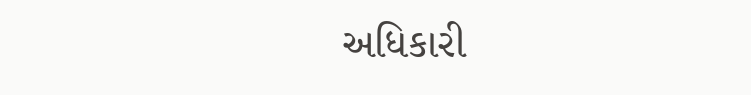અધિકારી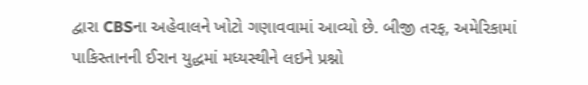દ્વારા CBSના અહેવાલને ખોટો ગણાવવામાં આવ્યો છે. બીજી તરફ, અમેરિકામાં પાકિસ્તાનની ઈરાન યુદ્ધમાં મધ્યસ્થીને લઇને પ્રશ્નો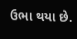ઉભા થયા છે.